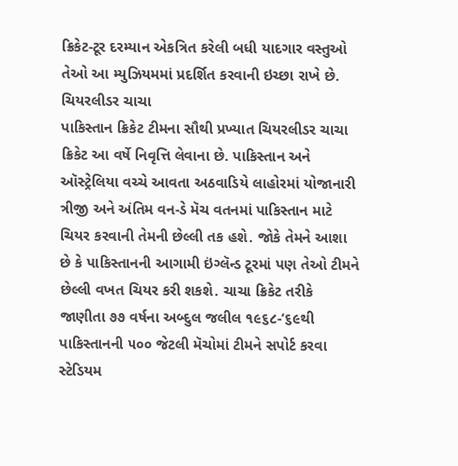ક્રિકેટ-ટૂર દરમ્યાન એકત્રિત કરેલી બધી યાદગાર વસ્તુઓ તેઓ આ મ્યુઝિયમમાં પ્રદર્શિત કરવાની ઇચ્છા રાખે છે.
ચિયરલીડર ચાચા
પાકિસ્તાન ક્રિકેટ ટીમના સૌથી પ્રખ્યાત ચિયરલીડર ચાચા ક્રિકેટ આ વર્ષે નિવૃત્તિ લેવાના છે. પાકિસ્તાન અને ઑસ્ટ્રેલિયા વચ્ચે આવતા અઠવાડિયે લાહોરમાં યોજાનારી ત્રીજી અને અંતિમ વન-ડે મૅચ વતનમાં પાકિસ્તાન માટે ચિયર કરવાની તેમની છેલ્લી તક હશે. જોકે તેમને આશા છે કે પાકિસ્તાનની આગામી ઇંગ્લૅન્ડ ટૂરમાં પણ તેઓ ટીમને છેલ્લી વખત ચિયર કરી શકશે. ચાચા ક્રિકેટ તરીકે જાણીતા ૭૭ વર્ષના અબ્દુલ જલીલ ૧૯૬૮-‘૬૯થી પાકિસ્તાનની ૫૦૦ જેટલી મૅચોમાં ટીમને સપોર્ટ કરવા સ્ટેડિયમ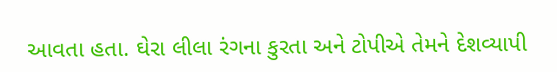આવતા હતા. ઘેરા લીલા રંગના કુરતા અને ટોપીએ તેમને દેશવ્યાપી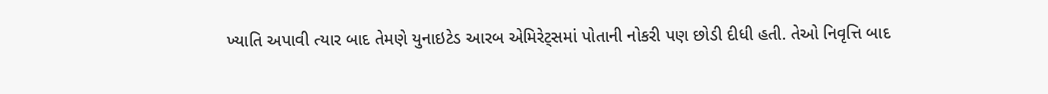ખ્યાતિ અપાવી ત્યાર બાદ તેમણે યુનાઇટેડ આરબ એમિરેટ્સમાં પોતાની નોકરી પણ છોડી દીધી હતી. તેઓ નિવૃત્તિ બાદ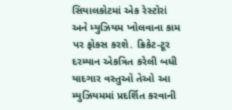સિયાલકોટમાં એક રેસ્ટોરાં અને મ્યુઝિયમ ખોલવાના કામ પર ફોકસ કરશે. ક્રિકેટ-ટૂર દરમ્યાન એકત્રિત કરેલી બધી યાદગાર વસ્તુઓ તેઓ આ મ્યુઝિયમમાં પ્રદર્શિત કરવાની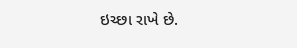ઇચ્છા રાખે છે.